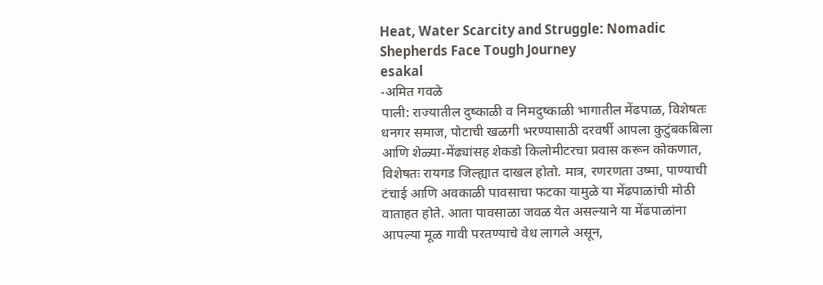Heat, Water Scarcity and Struggle: Nomadic Shepherds Face Tough Journey
esakal
-अमित गवळे
पाली: राज्यातील दुष्काळी व निमदुष्काळी भागातील मेंढपाळ, विशेषतः धनगर समाज, पोटाची खळगी भरण्यासाठी दरवर्षी आपला कुटुंबकबिला आणि शेळ्या-मेंढ्यांसह शेकडो किलोमीटरचा प्रवास करून कोकणात, विशेषतः रायगड जिल्ह्यात दाखल होतो. मात्र, रणरणता उष्मा, पाण्याची टंचाई आणि अवकाळी पावसाचा फटका यामुळे या मेंढपाळांची मोठी वाताहत होते. आता पावसाळा जवळ येत असल्याने या मेंढपाळांना आपल्या मूळ गावी परतण्याचे वेध लागले असून,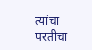त्यांचा परतीचा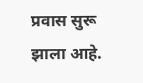प्रवास सुरू झाला आहे.